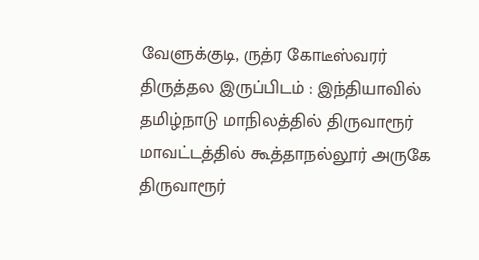வேளுக்குடி, ருத்ர கோடீஸ்வரர்
திருத்தல இருப்பிடம் : இந்தியாவில் தமிழ்நாடு மாநிலத்தில் திருவாரூர் மாவட்டத்தில் கூத்தாநல்லூர் அருகே திருவாரூர்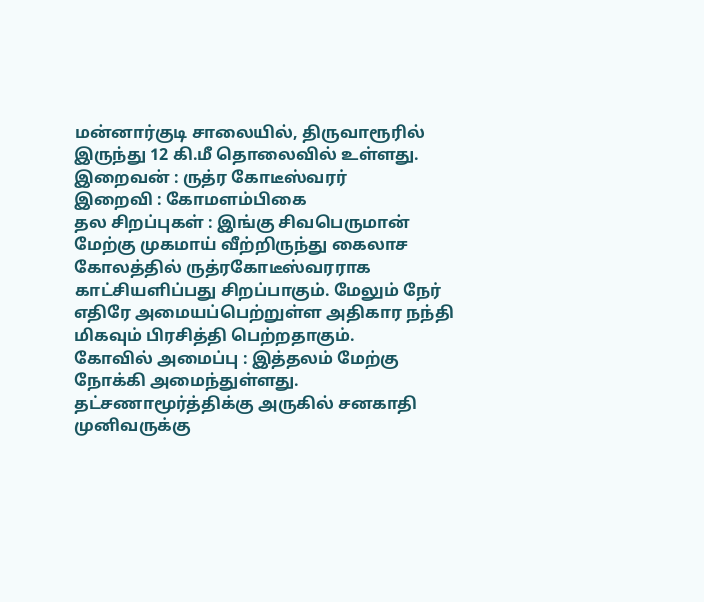மன்னார்குடி சாலையில், திருவாரூரில் இருந்து 12 கி.மீ தொலைவில் உள்ளது.
இறைவன் : ருத்ர கோடீஸ்வரர்
இறைவி : கோமளம்பிகை
தல சிறப்புகள் : இங்கு சிவபெருமான் மேற்கு முகமாய் வீற்றிருந்து கைலாச கோலத்தில் ருத்ரகோடீஸ்வரராக காட்சியளிப்பது சிறப்பாகும். மேலும் நேர் எதிரே அமையப்பெற்றுள்ள அதிகார நந்தி மிகவும் பிரசித்தி பெற்றதாகும்.
கோவில் அமைப்பு : இத்தலம் மேற்கு நோக்கி அமைந்துள்ளது. தட்சணாமூர்த்திக்கு அருகில் சனகாதி முனிவருக்கு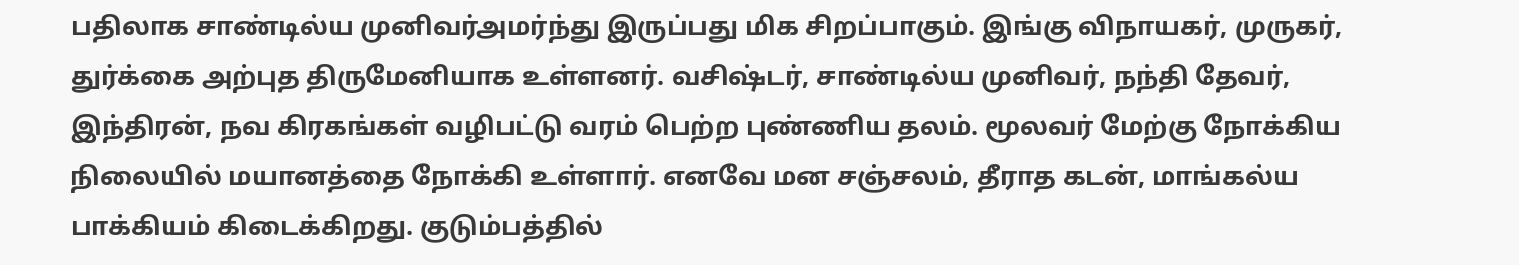பதிலாக சாண்டில்ய முனிவர்அமர்ந்து இருப்பது மிக சிறப்பாகும். இங்கு விநாயகர், முருகர், துர்க்கை அற்புத திருமேனியாக உள்ளனர். வசிஷ்டர், சாண்டில்ய முனிவர், நந்தி தேவர், இந்திரன், நவ கிரகங்கள் வழிபட்டு வரம் பெற்ற புண்ணிய தலம். மூலவர் மேற்கு நோக்கிய நிலையில் மயானத்தை நோக்கி உள்ளார். எனவே மன சஞ்சலம், தீராத கடன், மாங்கல்ய பாக்கியம் கிடைக்கிறது. குடும்பத்தில்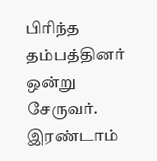பிரிந்த தம்பத்தினர் ஒன்று சேருவர்.
இரண்டாம்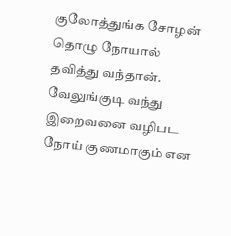குலோத்துங்க சோழன் தொழு நோயால் தவித்து வந்தான். வேலுங்குடி வந்து இறைவனை வழிபட நோய் குணமாகும் என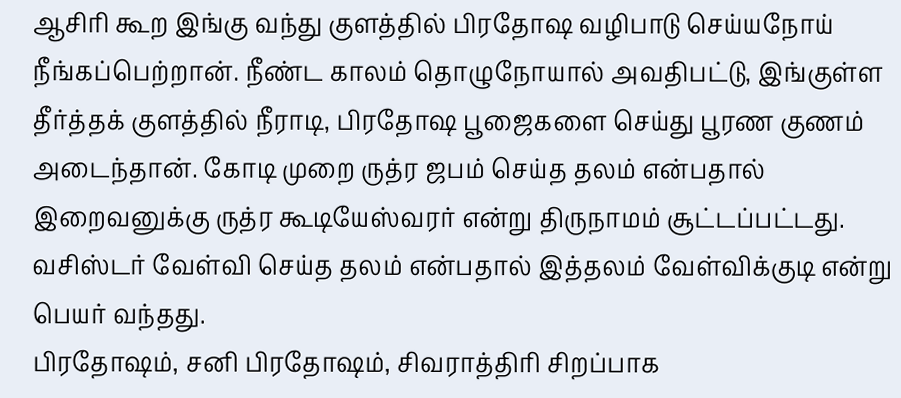ஆசிரி கூற இங்கு வந்து குளத்தில் பிரதோஷ வழிபாடு செய்யநோய் நீங்கப்பெற்றான். நீண்ட காலம் தொழுநோயால் அவதிபட்டு, இங்குள்ள தீர்த்தக் குளத்தில் நீராடி, பிரதோஷ பூஜைகளை செய்து பூரண குணம் அடைந்தான். கோடி முறை ருத்ர ஜபம் செய்த தலம் என்பதால் இறைவனுக்கு ருத்ர கூடியேஸ்வரர் என்று திருநாமம் சூட்டப்பட்டது. வசிஸ்டர் வேள்வி செய்த தலம் என்பதால் இத்தலம் வேள்விக்குடி என்று பெயர் வந்தது.
பிரதோஷம், சனி பிரதோஷம், சிவராத்திரி சிறப்பாக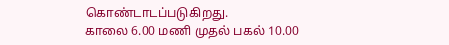கொண்டாடப்படுகிறது.
காலை 6.00 மணி முதல் பகல் 10.00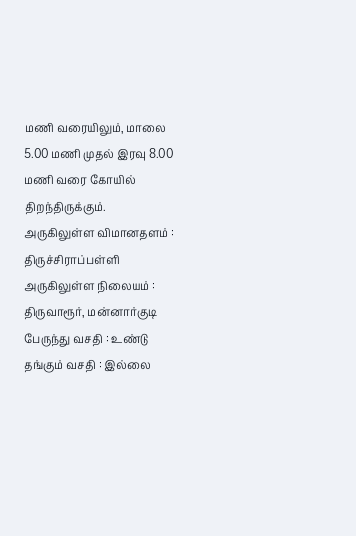மணி வரையிலும், மாலை 5.00 மணி முதல் இரவு 8.00 மணி வரை கோயில் திறந்திருக்கும்.
அருகிலுள்ள விமானதளம் : திருச்சிராப்பள்ளி
அருகிலுள்ள நிலையம் : திருவாரூர், மன்னார்குடி
பேருந்து வசதி : உண்டு
தங்கும் வசதி : இல்லை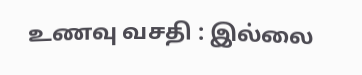உணவு வசதி : இல்லை